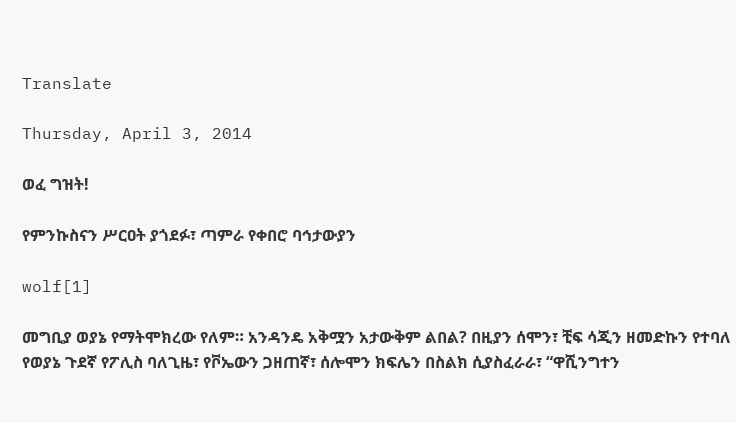Translate

Thursday, April 3, 2014

ወፈ ግዝት!

የምንኩስናን ሥርዐት ያጎደፉ፣ ጣምራ የቀበሮ ባኅታውያን

wolf[1]

መግቢያ ወያኔ የማትሞክረው የለም። አንዳንዴ አቅሟን አታውቅም ልበል? በዚያን ሰሞን፣ ቺፍ ሳጂን ዘመድኩን የተባለ የወያኔ ጉደኛ የፖሊስ ባለጊዜ፣ የቮኤውን ጋዘጠኛ፣ ሰሎሞን ክፍሌን በስልክ ሲያስፈራራ፣ “ዋሺንግተን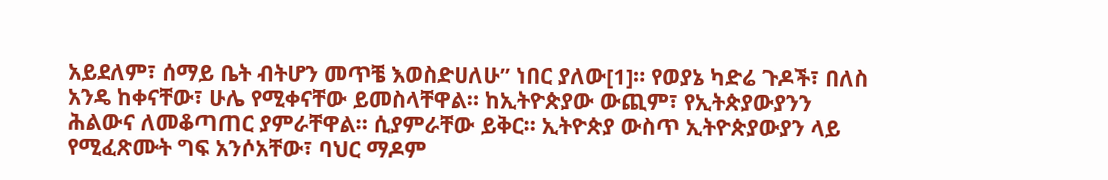አይደለም፣ ሰማይ ቤት ብትሆን መጥቼ እወስድሀለሁ” ነበር ያለው[1]። የወያኔ ካድሬ ጉዶች፣ በለስ አንዴ ከቀናቸው፣ ሁሌ የሚቀናቸው ይመስላቸዋል። ከኢትዮጵያው ውጪም፣ የኢትጵያውያንን ሕልውና ለመቆጣጠር ያምራቸዋል። ሲያምራቸው ይቅር። ኢትዮጵያ ውስጥ ኢትዮጵያውያን ላይ የሚፈጽሙት ግፍ አንሶአቸው፣ ባህር ማዶም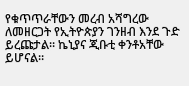የቁጥጥራቸውን መረብ አሻግረው ለመዘርጋት የኢትዮጵያን ገንዘብ እንደ ጉድ ይረጩታል። ኬኒያና ጂቡቲ ቀንቶአቸው ይሆናል።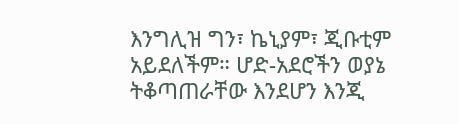እንግሊዝ ግን፣ ኬኒያም፣ ጂቡቲም አይደለችም። ሆድ-አደሮችን ወያኔ ትቆጣጠራቸው እንደሆን እንጂ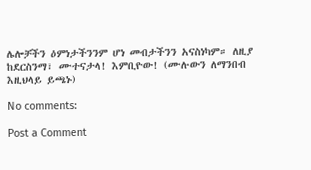ሌሎቻችን ዕምነታችንንም ሆነ መብታችንን አናስነካም። ለዚያ ከደርስንማ፣ ሙተናታላ! እምቢዮው! (ሙሉውን ለማንበብ እዚህላይ ይጫኑ)

No comments:

Post a Comment